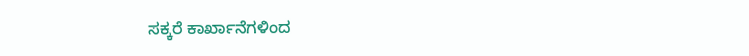ಸಕ್ಕರೆ ಕಾರ್ಖಾನೆಗಳಿಂದ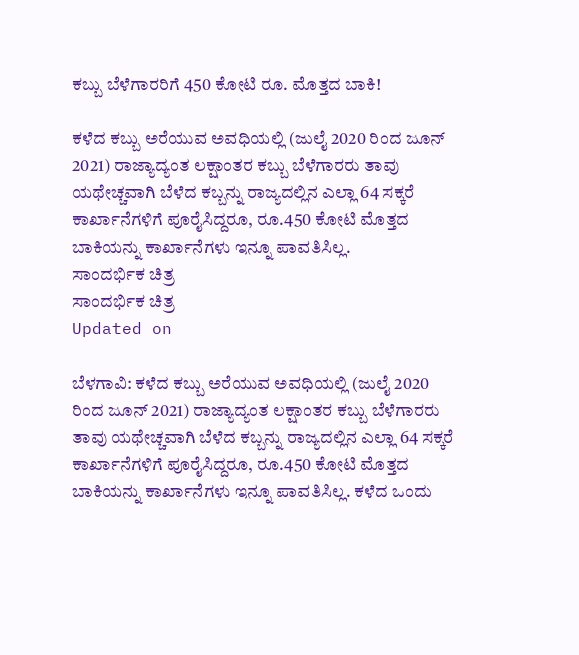ಕಬ್ಬು ಬೆಳೆಗಾರರಿಗೆ 450 ಕೋಟಿ ರೂ. ಮೊತ್ತದ ಬಾಕಿ!

ಕಳೆದ ಕಬ್ಬು ಅರೆಯುವ ಅವಧಿಯಲ್ಲಿ (ಜುಲೈ 2020 ರಿಂದ ಜೂನ್ 2021) ರಾಜ್ಯಾದ್ಯಂತ ಲಕ್ಷಾಂತರ ಕಬ್ಬು ಬೆಳೆಗಾರರು ತಾವು ಯಥೇಚ್ಚವಾಗಿ ಬೆಳೆದ ಕಬ್ಬನ್ನು ರಾಜ್ಯದಲ್ಲಿನ ಎಲ್ಲಾ 64 ಸಕ್ಕರೆ ಕಾರ್ಖಾನೆಗಳಿಗೆ ಪೂರೈಸಿದ್ದರೂ, ರೂ.450 ಕೋಟಿ ಮೊತ್ತದ ಬಾಕಿಯನ್ನು ಕಾರ್ಖಾನೆಗಳು ಇನ್ನೂ ಪಾವತಿಸಿಲ್ಲ.
ಸಾಂದರ್ಭಿಕ ಚಿತ್ರ
ಸಾಂದರ್ಭಿಕ ಚಿತ್ರ
Updated on

ಬೆಳಗಾವಿ: ಕಳೆದ ಕಬ್ಬು ಅರೆಯುವ ಅವಧಿಯಲ್ಲಿ (ಜುಲೈ 2020 ರಿಂದ ಜೂನ್ 2021) ರಾಜ್ಯಾದ್ಯಂತ ಲಕ್ಷಾಂತರ ಕಬ್ಬು ಬೆಳೆಗಾರರು ತಾವು ಯಥೇಚ್ಚವಾಗಿ ಬೆಳೆದ ಕಬ್ಬನ್ನು ರಾಜ್ಯದಲ್ಲಿನ ಎಲ್ಲಾ 64 ಸಕ್ಕರೆ ಕಾರ್ಖಾನೆಗಳಿಗೆ ಪೂರೈಸಿದ್ದರೂ, ರೂ.450 ಕೋಟಿ ಮೊತ್ತದ ಬಾಕಿಯನ್ನು ಕಾರ್ಖಾನೆಗಳು ಇನ್ನೂ ಪಾವತಿಸಿಲ್ಲ. ಕಳೆದ ಒಂದು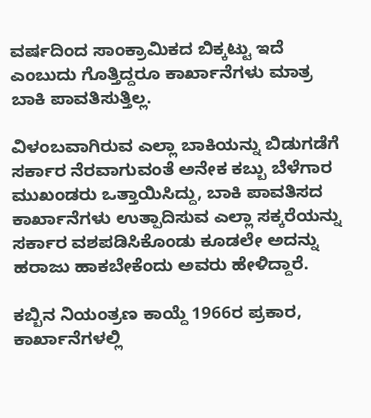ವರ್ಷದಿಂದ ಸಾಂಕ್ರಾಮಿಕದ ಬಿಕ್ಕಟ್ಟು ಇದೆ ಎಂಬುದು ಗೊತ್ತಿದ್ದರೂ ಕಾರ್ಖಾನೆಗಳು ಮಾತ್ರ ಬಾಕಿ ಪಾವತಿಸುತ್ತಿಲ್ಲ.

ವಿಳಂಬವಾಗಿರುವ ಎಲ್ಲಾ ಬಾಕಿಯನ್ನು ಬಿಡುಗಡೆಗೆ ಸರ್ಕಾರ ನೆರವಾಗುವಂತೆ ಅನೇಕ ಕಬ್ಬು ಬೆಳೆಗಾರ ಮುಖಂಡರು ಒತ್ತಾಯಿಸಿದ್ದು, ಬಾಕಿ ಪಾವತಿಸದ ಕಾರ್ಖಾನೆಗಳು ಉತ್ಪಾದಿಸುವ ಎಲ್ಲಾ ಸಕ್ಕರೆಯನ್ನು ಸರ್ಕಾರ ವಶಪಡಿಸಿಕೊಂಡು ಕೂಡಲೇ ಅದನ್ನು ಹರಾಜು ಹಾಕಬೇಕೆಂದು ಅವರು ಹೇಳಿದ್ದಾರೆ.

ಕಬ್ಬಿನ ನಿಯಂತ್ರಣ ಕಾಯ್ದೆ 1966ರ ಪ್ರಕಾರ, ಕಾರ್ಖಾನೆಗಳಲ್ಲಿ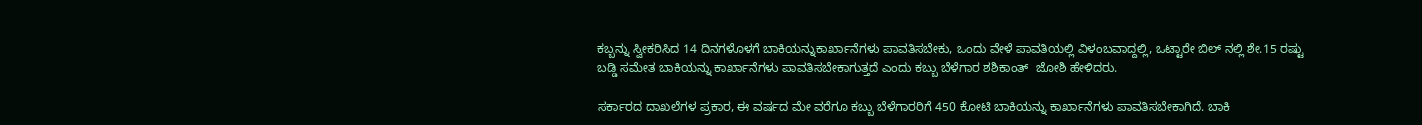ಕಬ್ಬನ್ನು ಸ್ವೀಕರಿಸಿದ 14 ದಿನಗಳೊಳಗೆ ಬಾಕಿಯನ್ನುಕಾರ್ಖಾನೆಗಳು ಪಾವತಿಸಬೇಕು, ಒಂದು ವೇಳೆ ಪಾವತಿಯಲ್ಲಿ ವಿಳಂಬವಾದ್ದಲ್ಲಿ, ಒಟ್ಟಾರೇ ಬಿಲ್ ನಲ್ಲಿ ಶೇ.15 ರಷ್ಟು ಬಡ್ಡಿ ಸಮೇತ ಬಾಕಿಯನ್ನು ಕಾರ್ಖಾನೆಗಳು ಪಾವತಿಸಬೇಕಾಗುತ್ತದೆ ಎಂದು ಕಬ್ಬು ಬೆಳೆಗಾರ ಶಶಿಕಾಂತ್  ಜೋಶಿ ಹೇಳಿದರು.

ಸರ್ಕಾರದ ದಾಖಲೆಗಳ ಪ್ರಕಾರ, ಈ ವರ್ಷದ ಮೇ ವರೆಗೂ ಕಬ್ಬು ಬೆಳೆಗಾರರಿಗೆ 450 ಕೋಟಿ ಬಾಕಿಯನ್ನು ಕಾರ್ಖಾನೆಗಳು ಪಾವತಿಸಬೇಕಾಗಿದೆ. ಬಾಕಿ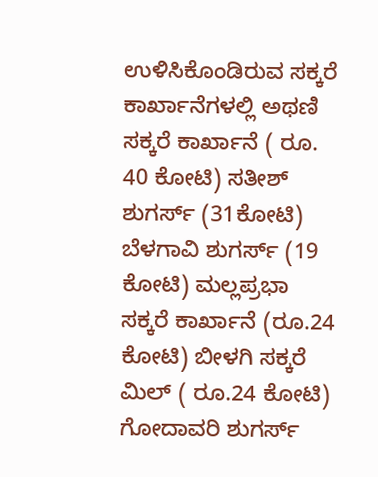ಉಳಿಸಿಕೊಂಡಿರುವ ಸಕ್ಕರೆ ಕಾರ್ಖಾನೆಗಳಲ್ಲಿ ಅಥಣಿ ಸಕ್ಕರೆ ಕಾರ್ಖಾನೆ ( ರೂ. 40 ಕೋಟಿ) ಸತೀಶ್ ಶುಗರ್ಸ್ (31ಕೋಟಿ) ಬೆಳಗಾವಿ ಶುಗರ್ಸ್ (19 ಕೋಟಿ) ಮಲ್ಲಪ್ರಭಾ ಸಕ್ಕರೆ ಕಾರ್ಖಾನೆ (ರೂ.24 ಕೋಟಿ) ಬೀಳಗಿ ಸಕ್ಕರೆ ಮಿಲ್ ( ರೂ.24 ಕೋಟಿ) ಗೋದಾವರಿ ಶುಗರ್ಸ್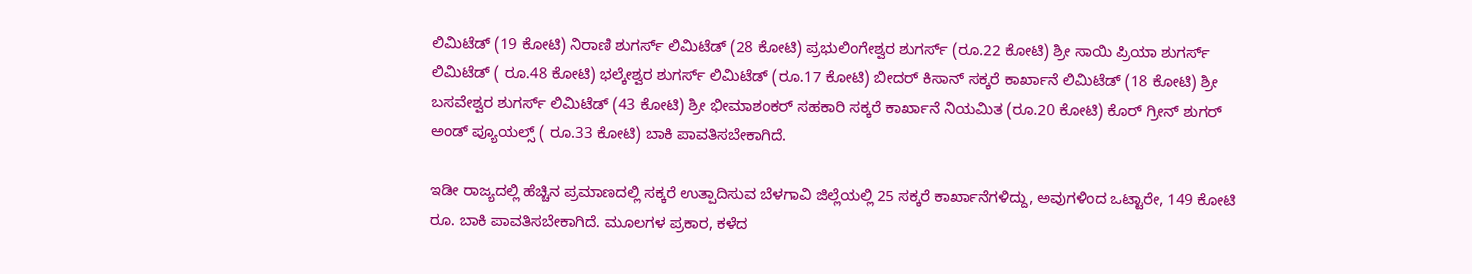ಲಿಮಿಟೆಡ್ (19 ಕೋಟಿ) ನಿರಾಣಿ ಶುಗರ್ಸ್ ಲಿಮಿಟೆಡ್ (28 ಕೋಟಿ) ಪ್ರಭುಲಿಂಗೇಶ್ವರ ಶುಗರ್ಸ್ (ರೂ.22 ಕೋಟಿ) ಶ್ರೀ ಸಾಯಿ ಪ್ರಿಯಾ ಶುಗರ್ಸ್ ಲಿಮಿಟೆಡ್ ( ರೂ.48 ಕೋಟಿ) ಭಲ್ಕೇಶ್ವರ ಶುಗರ್ಸ್ ಲಿಮಿಟೆಡ್ (ರೂ.17 ಕೋಟಿ) ಬೀದರ್ ಕಿಸಾನ್ ಸಕ್ಕರೆ ಕಾರ್ಖಾನೆ ಲಿಮಿಟೆಡ್ (18 ಕೋಟಿ) ಶ್ರೀ ಬಸವೇಶ್ವರ ಶುಗರ್ಸ್ ಲಿಮಿಟೆಡ್ (43 ಕೋಟಿ) ಶ್ರೀ ಭೀಮಾಶಂಕರ್ ಸಹಕಾರಿ ಸಕ್ಕರೆ ಕಾರ್ಖಾನೆ ನಿಯಮಿತ (ರೂ.20 ಕೋಟಿ) ಕೊರ್ ಗ್ರೀನ್ ಶುಗರ್ ಅಂಡ್ ಪ್ಯೂಯಲ್ಸ್ ( ರೂ.33 ಕೋಟಿ) ಬಾಕಿ ಪಾವತಿಸಬೇಕಾಗಿದೆ.

ಇಡೀ ರಾಜ್ಯದಲ್ಲಿ ಹೆಚ್ಚಿನ ಪ್ರಮಾಣದಲ್ಲಿ ಸಕ್ಕರೆ ಉತ್ಪಾದಿಸುವ ಬೆಳಗಾವಿ ಜಿಲ್ಲೆಯಲ್ಲಿ 25 ಸಕ್ಕರೆ ಕಾರ್ಖಾನೆಗಳಿದ್ದು, ಅವುಗಳಿಂದ ಒಟ್ಟಾರೇ, 149 ಕೋಟಿ ರೂ. ಬಾಕಿ ಪಾವತಿಸಬೇಕಾಗಿದೆ. ಮೂಲಗಳ ಪ್ರಕಾರ, ಕಳೆದ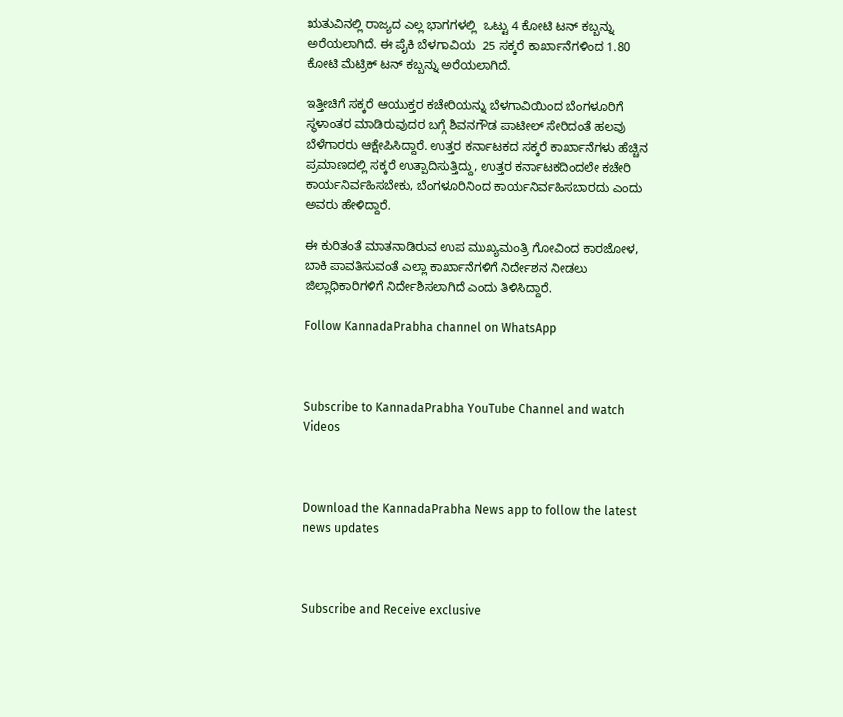ಋತುವಿನಲ್ಲಿ ರಾಜ್ಯದ ಎಲ್ಲ ಭಾಗಗಳಲ್ಲಿ  ಒಟ್ಟು 4 ಕೋಟಿ ಟನ್‌ ಕಬ್ಬನ್ನು ಅರೆಯಲಾಗಿದೆ. ಈ ಪೈಕಿ ಬೆಳಗಾವಿಯ  25 ಸಕ್ಕರೆ ಕಾರ್ಖಾನೆಗಳಿಂದ 1.80 ಕೋಟಿ ಮೆಟ್ರಿಕ್ ಟನ್ ಕಬ್ಬನ್ನು ಅರೆಯಲಾಗಿದೆ.

ಇತ್ತೀಚಿಗೆ ಸಕ್ಕರೆ ಆಯುಕ್ತರ ಕಚೇರಿಯನ್ನು ಬೆಳಗಾವಿಯಿಂದ ಬೆಂಗಳೂರಿಗೆ ಸ್ಥಳಾಂತರ ಮಾಡಿರುವುದರ ಬಗ್ಗೆ ಶಿವನಗೌಡ ಪಾಟೀಲ್ ಸೇರಿದಂತೆ ಹಲವು ಬೆಳೆಗಾರರು ಆಕ್ಷೇಪಿಸಿದ್ದಾರೆ. ಉತ್ತರ ಕರ್ನಾಟಕದ ಸಕ್ಕರೆ ಕಾರ್ಖಾನೆಗಳು ಹೆಚ್ಚಿನ ಪ್ರಮಾಣದಲ್ಲಿ ಸಕ್ಕರೆ ಉತ್ಪಾದಿಸುತ್ತಿದ್ದು, ಉತ್ತರ ಕರ್ನಾಟಕದಿಂದಲೇ ಕಚೇರಿ ಕಾರ್ಯನಿರ್ವಹಿಸಬೇಕು, ಬೆಂಗಳೂರಿನಿಂದ ಕಾರ್ಯನಿರ್ವಹಿಸಬಾರದು ಎಂದು ಅವರು ಹೇಳಿದ್ದಾರೆ.

ಈ ಕುರಿತಂತೆ ಮಾತನಾಡಿರುವ ಉಪ ಮುಖ್ಯಮಂತ್ರಿ ಗೋವಿಂದ ಕಾರಜೋಳ, ಬಾಕಿ ಪಾವತಿಸುವಂತೆ ಎಲ್ಲಾ ಕಾರ್ಖಾನೆಗಳಿಗೆ ನಿರ್ದೇಶನ ನೀಡಲು ಜಿಲ್ಲಾಧಿಕಾರಿಗಳಿಗೆ ನಿರ್ದೇಶಿಸಲಾಗಿದೆ ಎಂದು ತಿಳಿಸಿದ್ದಾರೆ.

Follow KannadaPrabha channel on WhatsApp



Subscribe to KannadaPrabha YouTube Channel and watch Videos



Download the KannadaPrabha News app to follow the latest news updates



Subscribe and Receive exclusive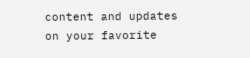content and updates on your favorite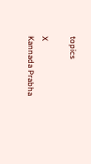topics

X
Kannada Prabha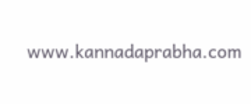www.kannadaprabha.com